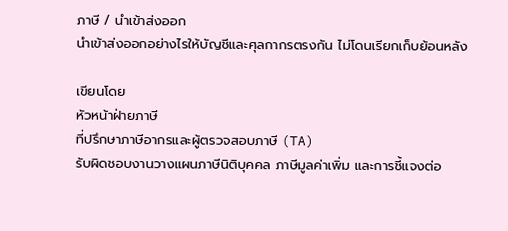ภาษี / นำเข้าส่งออก
นำเข้าส่งออกอย่างไรให้บัญชีและศุลกากรตรงกัน ไม่โดนเรียกเก็บย้อนหลัง

เขียนโดย
หัวหน้าฝ่ายภาษี
ที่ปรึกษาภาษีอากรและผู้ตรวจสอบภาษี (TA)
รับผิดชอบงานวางแผนภาษีนิติบุคคล ภาษีมูลค่าเพิ่ม และการชี้แจงต่อ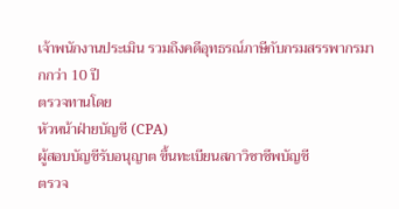เจ้าพนักงานประเมิน รวมถึงคดีอุทธรณ์ภาษีกับกรมสรรพากรมากกว่า 10 ปี
ตรวจทานโดย
หัวหน้าฝ่ายบัญชี (CPA)
ผู้สอบบัญชีรับอนุญาต ขึ้นทะเบียนสภาวิชาชีพบัญชี
ตรวจ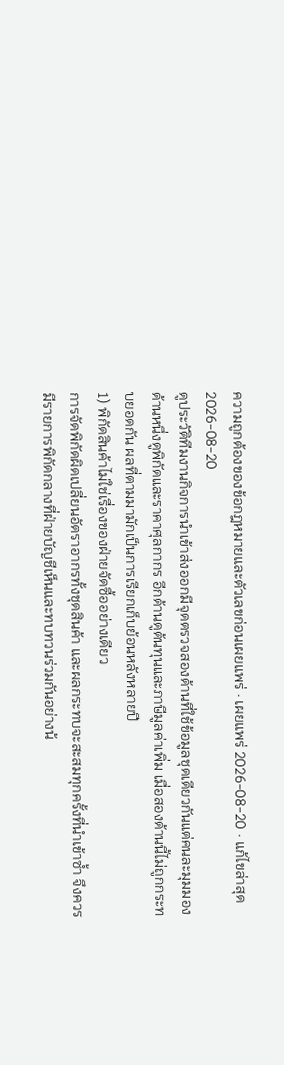ความถูกต้องของข้อกฎหมายและตัวเลขก่อนเผยแพร่ · เผยแพร่ 2026-08-20 · แก้ไขล่าสุด 2026-08-20
ดูประวัติทีมงานกิจการนำเข้าส่งออกมีจุดตรวจสองด้านที่ใช้ข้อมูลชุดเดียวกันแต่คนละมุมมอง ด้านหนึ่งดูพิกัดและราคาศุลกากร อีกด้านดูต้นทุนและภาษีมูลค่าเพิ่ม เมื่อสองด้านนี้ไม่ถูกกระทบยอดกัน ผลที่ตามมามักเป็นการเรียกเก็บย้อนหลังหลายปี
1) พิกัดสินค้าไม่ใช่เรื่องของฝ่ายจัดซื้ออย่างเดียว
การจัดพิกัดผิดเปลี่ยนอัตราอากรทั้งชุดสินค้า และผลกระทบจะสะสมทุกครั้งที่นำเข้าซ้ำ จึงควรมีรายการพิกัดกลางที่ฝ่ายบัญชีเห็นและทบทวนร่วมกันอย่างน้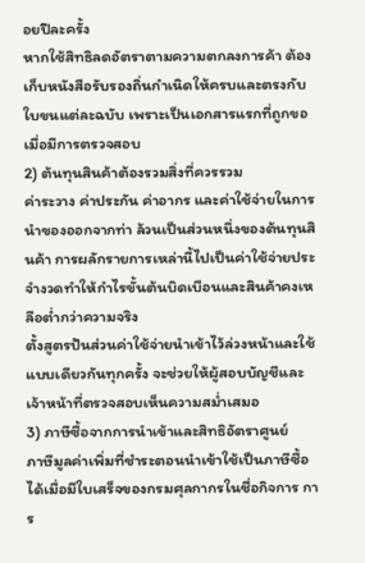อยปีละครั้ง
หากใช้สิทธิลดอัตราตามความตกลงการค้า ต้องเก็บหนังสือรับรองถิ่นกำเนิดให้ครบและตรงกับใบขนแต่ละฉบับ เพราะเป็นเอกสารแรกที่ถูกขอเมื่อมีการตรวจสอบ
2) ต้นทุนสินค้าต้องรวมสิ่งที่ควรรวม
ค่าระวาง ค่าประกัน ค่าอากร และค่าใช้จ่ายในการนำของออกจากท่า ล้วนเป็นส่วนหนึ่งของต้นทุนสินค้า การผลักรายการเหล่านี้ไปเป็นค่าใช้จ่ายประจำงวดทำให้กำไรขั้นต้นบิดเบือนและสินค้าคงเหลือต่ำกว่าความจริง
ตั้งสูตรปันส่วนค่าใช้จ่ายนำเข้าไว้ล่วงหน้าและใช้แบบเดียวกันทุกครั้ง จะช่วยให้ผู้สอบบัญชีและเจ้าหน้าที่ตรวจสอบเห็นความสม่ำเสมอ
3) ภาษีซื้อจากการนำเข้าและสิทธิอัตราศูนย์
ภาษีมูลค่าเพิ่มที่ชำระตอนนำเข้าใช้เป็นภาษีซื้อได้เมื่อมีใบเสร็จของกรมศุลกากรในชื่อกิจการ การ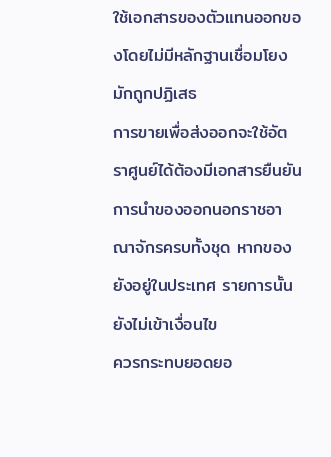ใช้เอกสารของตัวแทนออกของโดยไม่มีหลักฐานเชื่อมโยงมักถูกปฏิเสธ
การขายเพื่อส่งออกจะใช้อัตราศูนย์ได้ต้องมีเอกสารยืนยันการนำของออกนอกราชอาณาจักรครบทั้งชุด หากของยังอยู่ในประเทศ รายการนั้นยังไม่เข้าเงื่อนไข
ควรกระทบยอดยอ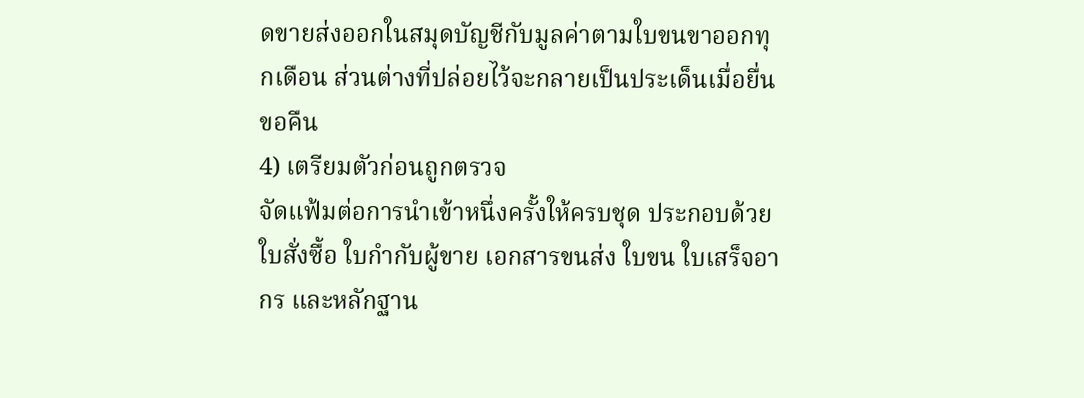ดขายส่งออกในสมุดบัญชีกับมูลค่าตามใบขนขาออกทุกเดือน ส่วนต่างที่ปล่อยไว้จะกลายเป็นประเด็นเมื่อยื่นขอคืน
4) เตรียมตัวก่อนถูกตรวจ
จัดแฟ้มต่อการนำเข้าหนึ่งครั้งให้ครบชุด ประกอบด้วยใบสั่งซื้อ ใบกำกับผู้ขาย เอกสารขนส่ง ใบขน ใบเสร็จอากร และหลักฐาน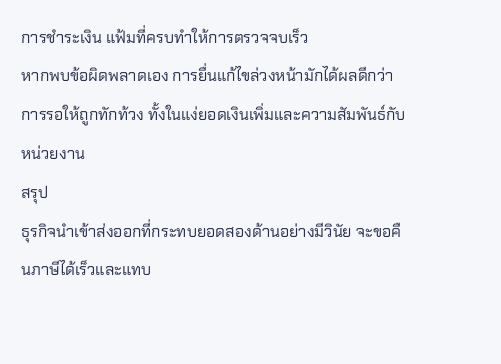การชำระเงิน แฟ้มที่ครบทำให้การตรวจจบเร็ว
หากพบข้อผิดพลาดเอง การยื่นแก้ไขล่วงหน้ามักได้ผลดีกว่าการรอให้ถูกทักท้วง ทั้งในแง่ยอดเงินเพิ่มและความสัมพันธ์กับหน่วยงาน
สรุป
ธุรกิจนำเข้าส่งออกที่กระทบยอดสองด้านอย่างมีวินัย จะขอคืนภาษีได้เร็วและแทบ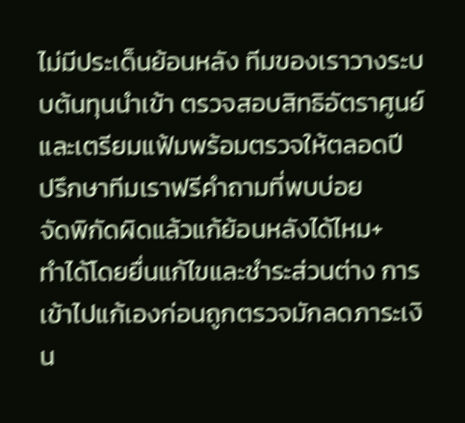ไม่มีประเด็นย้อนหลัง ทีมของเราวางระบบต้นทุนนำเข้า ตรวจสอบสิทธิอัตราศูนย์ และเตรียมแฟ้มพร้อมตรวจให้ตลอดปี
ปรึกษาทีมเราฟรีคำถามที่พบบ่อย
จัดพิกัดผิดแล้วแก้ย้อนหลังได้ไหม+
ทำได้โดยยื่นแก้ไขและชำระส่วนต่าง การเข้าไปแก้เองก่อนถูกตรวจมักลดภาระเงิน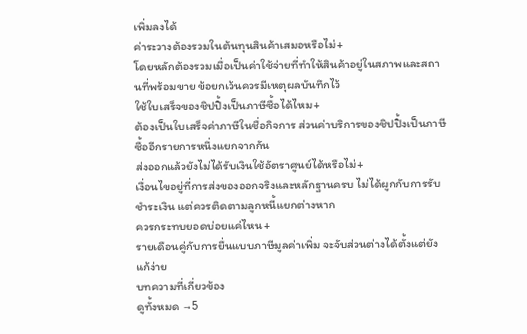เพิ่มลงได้
ค่าระวางต้องรวมในต้นทุนสินค้าเสมอหรือไม่+
โดยหลักต้องรวมเมื่อเป็นค่าใช้จ่ายที่ทำให้สินค้าอยู่ในสภาพและสถานที่พร้อมขาย ข้อยกเว้นควรมีเหตุผลบันทึกไว้
ใช้ใบเสร็จของชิปปิ้งเป็นภาษีซื้อได้ไหม+
ต้องเป็นใบเสร็จค่าภาษีในชื่อกิจการ ส่วนค่าบริการของชิปปิ้งเป็นภาษีซื้ออีกรายการหนึ่งแยกจากกัน
ส่งออกแล้วยังไม่ได้รับเงินใช้อัตราศูนย์ได้หรือไม่+
เงื่อนไขอยู่ที่การส่งของออกจริงและหลักฐานครบ ไม่ได้ผูกกับการรับชำระเงิน แต่ควรติดตามลูกหนี้แยกต่างหาก
ควรกระทบยอดบ่อยแค่ไหน+
รายเดือนคู่กับการยื่นแบบภาษีมูลค่าเพิ่ม จะจับส่วนต่างได้ตั้งแต่ยังแก้ง่าย
บทความที่เกี่ยวข้อง
ดูทั้งหมด →5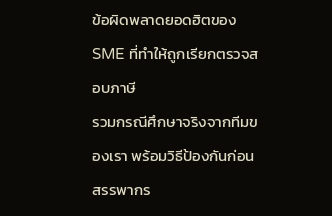ข้อผิดพลาดยอดฮิตของ SME ที่ทำให้ถูกเรียกตรวจสอบภาษี
รวมกรณีศึกษาจริงจากทีมของเรา พร้อมวิธีป้องกันก่อนสรรพากร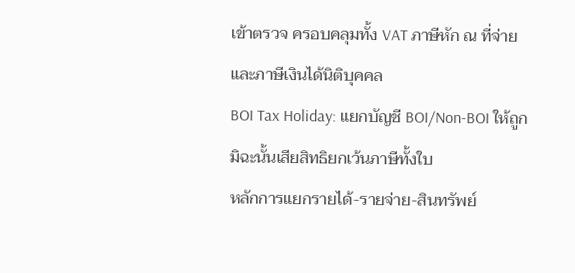เข้าตรวจ ครอบคลุมทั้ง VAT ภาษีหัก ณ ที่จ่าย และภาษีเงินได้นิติบุคคล
BOI Tax Holiday: แยกบัญชี BOI/Non-BOI ให้ถูก มิฉะนั้นเสียสิทธิยกเว้นภาษีทั้งใบ
หลักการแยกรายได้-รายจ่าย-สินทรัพย์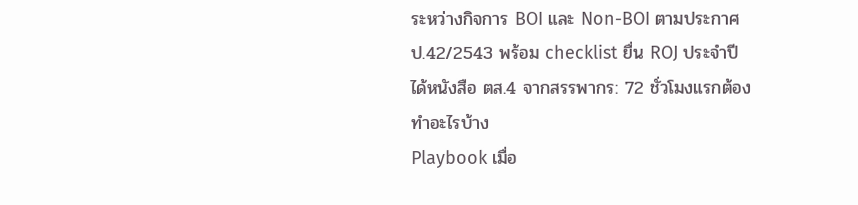ระหว่างกิจการ BOI และ Non-BOI ตามประกาศ ป.42/2543 พร้อม checklist ยื่น ROJ ประจำปี
ได้หนังสือ ตส.4 จากสรรพากร: 72 ชั่วโมงแรกต้องทำอะไรบ้าง
Playbook เมื่อ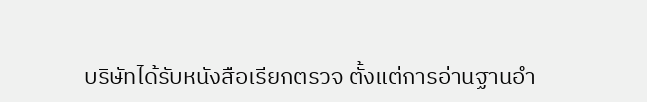บริษัทได้รับหนังสือเรียกตรวจ ตั้งแต่การอ่านฐานอำ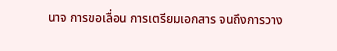นาจ การขอเลื่อน การเตรียมเอกสาร จนถึงการวาง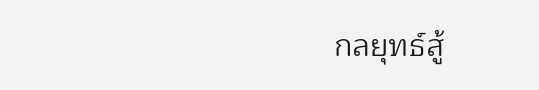กลยุทธ์สู้